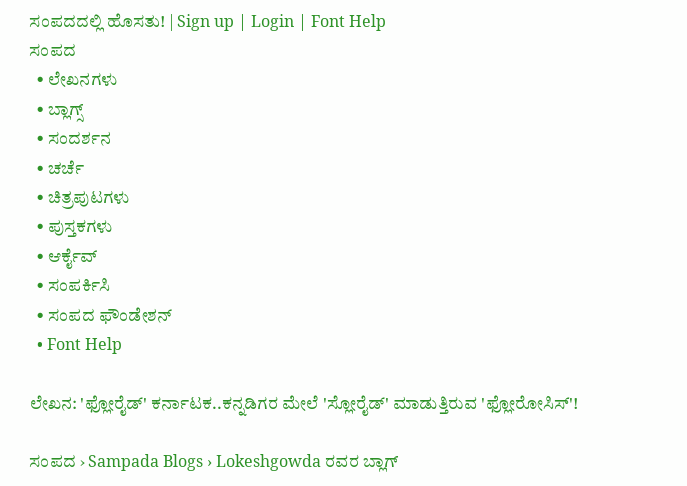ಸಂಪದದಲ್ಲಿ ಹೊಸತು! | Sign up | Login | Font Help
ಸಂಪದ
  • ಲೇಖನಗಳು
  • ಬ್ಲಾಗ್ಸ್
  • ಸಂದರ್ಶನ
  • ಚರ್ಚೆ
  • ಚಿತ್ರಪುಟಗಳು
  • ಪುಸ್ತಕಗಳು
  • ಆರ್ಕೈವ್
  • ಸಂಪರ್ಕಿಸಿ
  • ಸಂಪದ ಫೌಂಡೇಶನ್
  • Font Help

ಲೇಖನ: 'ಫ್ಲೋರೈಡ್' ಕರ್ನಾಟಕ..ಕನ್ನಡಿಗರ ಮೇಲೆ 'ಸ್ಲೋರೈಡ್' ಮಾಡುತ್ತಿರುವ 'ಫ್ಲೋರೋಸಿಸ್'!

ಸಂಪದ › Sampada Blogs › Lokeshgowda ರವರ ಬ್ಲಾಗ್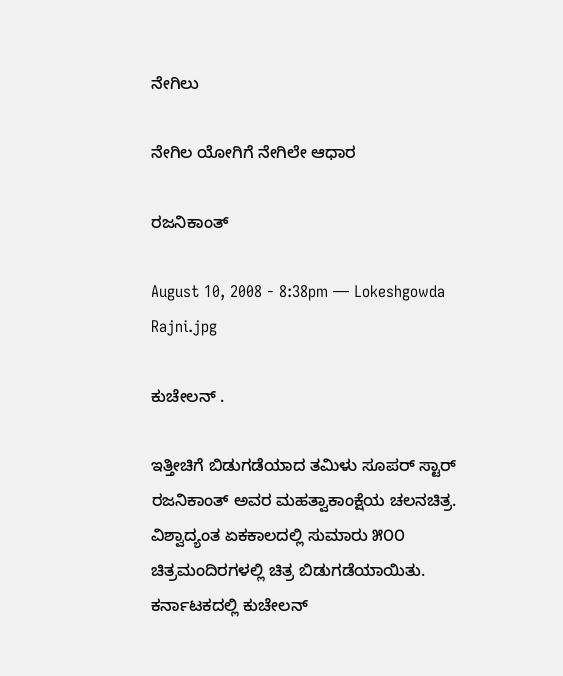ನೇಗಿಲು

ನೇಗಿಲ ಯೋಗಿಗೆ ನೇಗಿಲೇ ಆಧಾರ

ರಜನಿಕಾಂತ್‌

August 10, 2008 - 8:38pm — Lokeshgowda
Rajni.jpg

ಕುಚೇಲನ್ .

ಇತ್ತೀಚಿಗೆ ಬಿಡುಗಡೆಯಾದ ತಮಿಳು ಸೂಪರ್ ಸ್ಟಾರ್‍ ರಜನಿಕಾಂತ್ ಅವರ ಮಹತ್ವಾಕಾಂಕ್ಷೆಯ ಚಲನಚಿತ್ರ. ವಿಶ್ವಾದ್ಯಂತ ಏಕಕಾಲದಲ್ಲಿ ಸುಮಾರು ೫೦೦ ಚಿತ್ರಮಂದಿರಗಳಲ್ಲಿ ಚಿತ್ರ ಬಿಡುಗಡೆಯಾಯಿತು. ಕರ್ನಾಟಕದಲ್ಲಿ ಕುಚೇಲನ್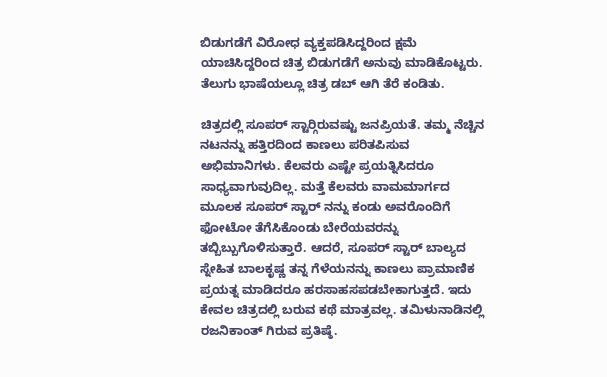ಬಿಡುಗಡೆಗೆ ವಿರೋಧ ವ್ಯಕ್ತಪಡಿಸಿದ್ದರಿಂದ ಕ್ಷಮೆ ಯಾಚಿಸಿದ್ದರಿಂದ ಚಿತ್ರ ಬಿಡುಗಡೆಗೆ ಅನುವು ಮಾಡಿಕೊಟ್ಟರು. ತೆಲುಗು ಭಾಷೆಯಲ್ಲೂ ಚಿತ್ರ ಡಬ್‌ ಆಗಿ ತೆರೆ ಕಂಡಿತು.

ಚಿತ್ರದಲ್ಲಿ ಸೂಪರ್ ಸ್ಟಾರ್‍ಗಿರುವಷ್ಟು ಜನಪ್ರಿಯತೆ. ತಮ್ಮ ನೆಚ್ಚಿನ ನಟನನ್ನು ಹತ್ತಿರದಿಂದ ಕಾಣಲು ಪರಿತಪಿಸುವ ಅಭಿಮಾನಿಗಳು. ಕೆಲವರು ಎಷ್ಟೇ ಪ್ರಯತ್ನಿಸಿದರೂ ಸಾಧ್ಯವಾಗುವುದಿಲ್ಲ. ಮತ್ತೆ ಕೆಲವರು ವಾಮಮಾರ್ಗದ ಮೂಲಕ ಸೂಪರ್ ಸ್ಟಾರ್ ನನ್ನು ಕಂಡು ಅವರೊಂದಿಗೆ ಫೋಟೋ ತೆಗೆಸಿಕೊಂಡು ಬೇರೆಯವರನ್ನು ತಬ್ಬಿಬ್ಬುಗೊಳಿಸುತ್ತಾರೆ. ಆದರೆ, ಸೂಪರ್ ಸ್ಟಾರ್ ಬಾಲ್ಯದ ಸ್ನೇಹಿತ ಬಾಲಕೃಷ್ಣ ತನ್ನ ಗೆಳೆಯನನ್ನು ಕಾಣಲು ಪ್ರಾಮಾಣಿಕ ಪ್ರಯತ್ನ ಮಾಡಿದರೂ ಹರಸಾಹಸಪಡಬೇಕಾಗುತ್ತದೆ. ಇದು ಕೇವಲ ಚಿತ್ರದಲ್ಲಿ ಬರುವ ಕಥೆ ಮಾತ್ರವಲ್ಲ. ತಮಿಳುನಾಡಿನಲ್ಲಿ ರಜನಿಕಾಂತ್ ಗಿರುವ ಪ್ರತಿಷ್ಠೆ.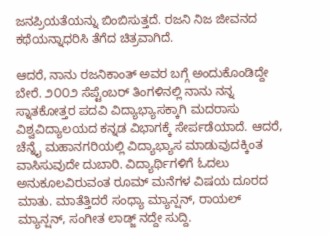ಜನಪ್ರಿಯತೆಯನ್ನು ಬಿಂಬಿಸುತ್ತದೆ. ರಜನಿ ನಿಜ ಜೀವನದ ಕಥೆಯನ್ನಾಧರಿಸಿ ತೆಗೆದ ಚಿತ್ರವಾಗಿದೆ.

ಆದರೆ, ನಾನು ರಜನಿಕಾಂತ್ ಅವರ ಬಗ್ಗೆ ಅಂದುಕೊಂಡಿದ್ದೇ ಬೇರೆ. ೨೦೦೨ ಸೆಪ್ಟೆಂಬರ್‍ ತಿಂಗಳಿನಲ್ಲಿ ನಾನು ನನ್ನ ಸ್ನಾತಕೋತ್ತರ ಪದವಿ ವಿದ್ಯಾಭ್ಯಾಸಕ್ಕಾಗಿ ಮದರಾಸು ವಿಶ್ವವಿದ್ಯಾಲಯದ ಕನ್ನಡ ವಿಭಾಗಕ್ಕೆ ಸೇರ್ಪಡೆಯಾದೆ. ಆದರೆ, ಚೆನ್ನೈ ಮಹಾನಗರಿಯಲ್ಲಿ ವಿದ್ಯಾಭ್ಯಾಸ ಮಾಡುವುದಕ್ಕಿಂತ ವಾಸಿಸುವುದೇ ದುಬಾರಿ. ವಿದ್ಯಾರ್ಥಿಗಳಿಗೆ ಓದಲು ಅನುಕೂಲವಿರುವಂತ ರೂಮ್ ಮನೆಗಳ ವಿಷಯ ದೂರದ ಮಾತು. ಮಾತೆತ್ತಿದರೆ ಸಂಧ್ಯಾ ಮ್ಯಾನ್ಷನ್, ರಾಯಲ್ ಮ್ಯಾನ್ಷನ್, ಸಂಗೀತ ಲಾಡ್ಜ್ ನದ್ದೇ ಸುದ್ದಿ.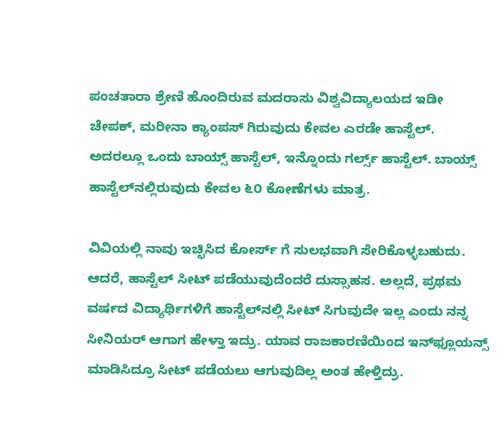ಪಂಚತಾರಾ ಶ್ರೇಣಿ ಹೊಂದಿರುವ ಮದರಾಸು ವಿಶ್ವವಿದ್ಯಾಲಯದ ಇಡೀ ಚೇಪಕ್, ಮರೀನಾ ಕ್ಯಾಂಪಸ್‌ ಗಿರುವುದು ಕೇವಲ ಎರಡೇ ಹಾಸ್ಟೆಲ್. ಅದರಲ್ಲೂ ಒಂದು ಬಾಯ್ಸ್ ಹಾಸ್ಟೆಲ್, ಇನ್ನೊಂದು ಗರ್ಲ್ಸ್ ಹಾಸ್ಟೆಲ್. ಬಾಯ್ಸ್ ಹಾಸ್ಟೆಲ್‌ನಲ್ಲಿರುವುದು ಕೇವಲ ೬೦ ಕೋಣೆಗಳು ಮಾತ್ರ.

ವಿವಿಯಲ್ಲಿ ನಾವು ಇಚ್ಛಿಸಿದ ಕೋರ್ಸ್ ಗೆ ಸುಲಭವಾಗಿ ಸೇರಿಕೊಳ್ಳಬಹುದು. ಆದರೆ, ಹಾಸ್ಟೆಲ್ ಸೀಟ್‌ ಪಡೆಯುವುದೆಂದರೆ ದುಸ್ಸಾಹಸ. ಅಲ್ಲದೆ, ಪ್ರಥಮ ವರ್ಷದ ವಿದ್ಯಾರ್ಥಿಗಳಿಗೆ ಹಾಸ್ಟೆಲ್‌ನಲ್ಲಿ ಸೀಟ್ ಸಿಗುವುದೇ ಇಲ್ಲ ಎಂದು ನನ್ನ ಸೀನಿಯರ್‍ ಆಗಾಗ ಹೇಳ್ತಾ ಇದ್ರು. ಯಾವ ರಾಜಕಾರಣಿಯಿಂದ ಇನ್‌ಫ್ಲೂಯನ್ಸ್ ಮಾಡಿಸಿದ್ರೂ ಸೀಟ್ ಪಡೆಯಲು ಆಗುವುದಿಲ್ಲ ಅಂತ ಹೇಳ್ತಿದ್ರು.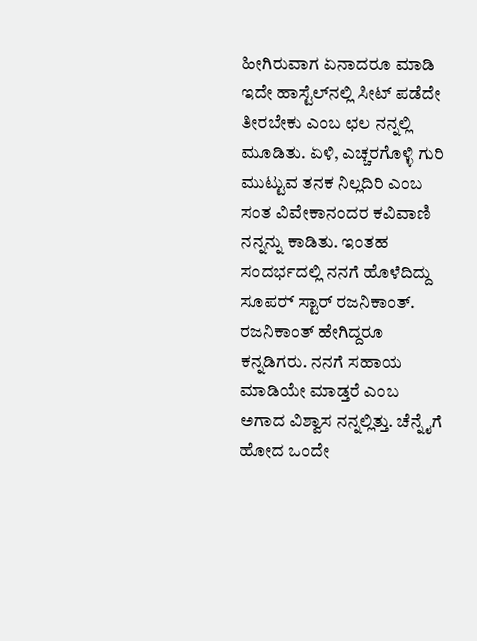ಹೀಗಿರುವಾಗ ಏನಾದರೂ ಮಾಡಿ ಇದೇ ಹಾಸ್ಟೆಲ್‌ನಲ್ಲಿ ಸೀಟ್ ಪಡೆದೇ ತೀರಬೇಕು ಎಂಬ ಛಲ ನನ್ನಲ್ಲಿ ಮೂಡಿತು. ಏಳಿ, ಎಚ್ಚರಗೊಳ್ಳಿ ಗುರಿ ಮುಟ್ಟುವ ತನಕ ನಿಲ್ಲದಿರಿ ಎಂಬ ಸಂತ ವಿವೇಕಾನಂದರ ಕವಿವಾಣಿ ನನ್ನನ್ನು ಕಾಡಿತು. ಇಂತಹ ಸಂದರ್ಭದಲ್ಲಿ ನನಗೆ ಹೊಳೆದಿದ್ದು ಸೂಪರ್‍ ಸ್ಟಾರ್ ರಜನಿಕಾಂತ್. ರಜನಿಕಾಂತ್ ಹೇಗಿದ್ದರೂ ಕನ್ನಡಿಗರು. ನನಗೆ ಸಹಾಯ ಮಾಡಿಯೇ ಮಾಡ್ತರೆ ಎಂಬ ಅಗಾದ ವಿಶ್ವಾಸ ನನ್ನಲ್ಲಿತ್ತು. ಚೆನ್ನೈಗೆ ಹೋದ ಒಂದೇ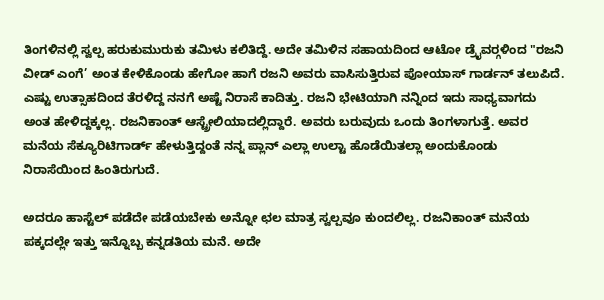ತಿಂಗಳಿನಲ್ಲಿ ಸ್ವಲ್ಪ ಹರುಕುಮುರುಕು ತಮಿಳು ಕಲಿತಿದ್ದೆ. ಅದೇ ತಮಿಳಿನ ಸಹಾಯದಿಂದ ಆಟೋ ಡ್ರೈವರ್‍ಗಳಿಂದ "ರಜನಿ ವೀಡ್‌ ಎಂಗೆ’ ಅಂತ ಕೇಳಿಕೊಂಡು ಹೇಗೋ ಹಾಗೆ ರಜನಿ ಅವರು ವಾಸಿಸುತ್ತಿರುವ ಪೋಯಾಸ್ ಗಾರ್ಡನ್ ತಲುಪಿದೆ. ಎಷ್ಟು ಉತ್ಸಾಹದಿಂದ ತೆರಳಿದ್ದ ನನಗೆ ಅಷ್ಟೆ ನಿರಾಸೆ ಕಾದಿತ್ತು. ರಜನಿ ಭೇಟಿಯಾಗಿ ನನ್ನಿಂದ ಇದು ಸಾಧ್ಯವಾಗದು ಅಂತ ಹೇಳಿದ್ದಕ್ಕಲ್ಲ. ರಜನಿಕಾಂತ್ ಆಸ್ಟ್ರೇಲಿಯಾದಲ್ಲಿದ್ದಾರೆ. ಅವರು ಬರುವುದು ಒಂದು ತಿಂಗಳಾಗುತ್ತೆ. ಅವರ ಮನೆಯ ಸೆಕ್ಯೂರಿಟಿಗಾರ್ಡ್‌ ಹೇಳುತ್ತಿದ್ದಂತೆ ನನ್ನ ಪ್ಲಾನ್ ಎಲ್ಲಾ ಉಲ್ಟಾ ಹೊಡೆಯಿತಲ್ಲಾ ಅಂದುಕೊಂಡು ನಿರಾಸೆಯಿಂದ ಹಿಂತಿರುಗುದೆ.

ಅದರೂ ಹಾಸ್ಟೆಲ್ ಪಡೆದೇ ಪಡೆಯಬೇಕು ಅನ್ನೋ ಛಲ ಮಾತ್ರ ಸ್ವಲ್ಪವೂ ಕುಂದಲಿಲ್ಲ. ರಜನಿಕಾಂತ್ ಮನೆಯ ಪಕ್ಕದಲ್ಲೇ ಇತ್ತು ಇನ್ನೊಬ್ಬ ಕನ್ನಡತಿಯ ಮನೆ. ಅದೇ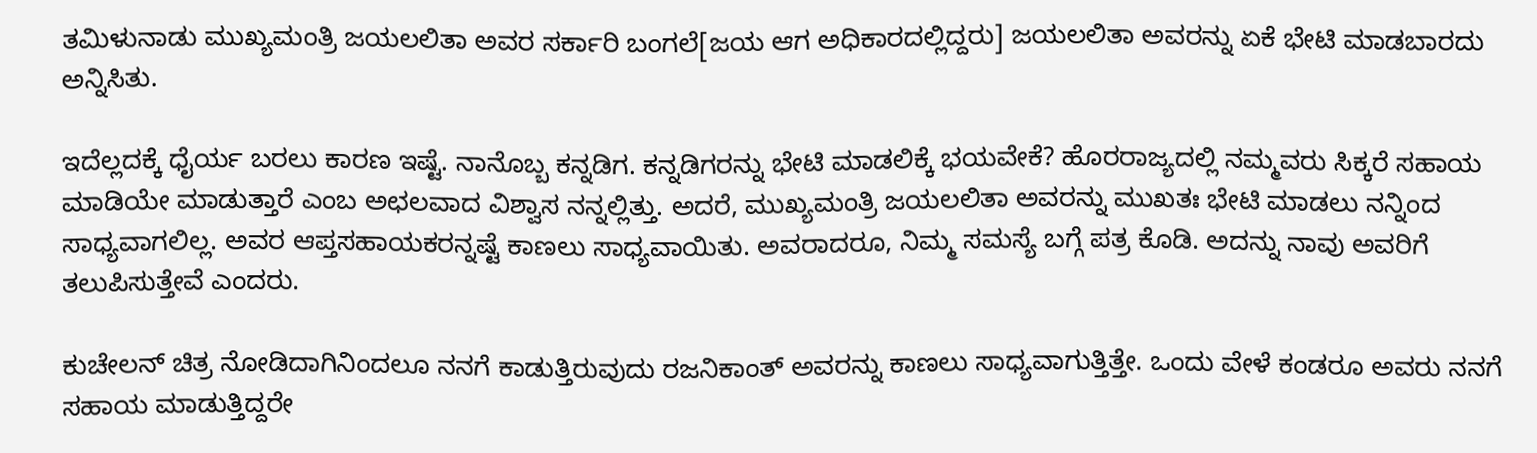ತಮಿಳುನಾಡು ಮುಖ್ಯಮಂತ್ರಿ ಜಯಲಲಿತಾ ಅವರ ಸರ್ಕಾರಿ ಬಂಗಲೆ[ಜಯ ಆಗ ಅಧಿಕಾರದಲ್ಲಿದ್ದರು] ಜಯಲಲಿತಾ ಅವರನ್ನು ಏಕೆ ಭೇಟಿ ಮಾಡಬಾರದು ಅನ್ನಿಸಿತು.

ಇದೆಲ್ಲದಕ್ಕೆ ಧೈರ್ಯ ಬರಲು ಕಾರಣ ಇಷ್ಟೆ. ನಾನೊಬ್ಬ ಕನ್ನಡಿಗ. ಕನ್ನಡಿಗರನ್ನು ಭೇಟಿ ಮಾಡಲಿಕ್ಕೆ ಭಯವೇಕೆ? ಹೊರರಾಜ್ಯದಲ್ಲಿ ನಮ್ಮವರು ಸಿಕ್ಕರೆ ಸಹಾಯ ಮಾಡಿಯೇ ಮಾಡುತ್ತಾರೆ ಎಂಬ ಅಛಲವಾದ ವಿಶ್ವಾಸ ನನ್ನಲ್ಲಿತ್ತು. ಅದರೆ, ಮುಖ್ಯಮಂತ್ರಿ ಜಯಲಲಿತಾ ಅವರನ್ನು ಮುಖತಃ ಭೇಟಿ ಮಾಡಲು ನನ್ನಿಂದ ಸಾಧ್ಯವಾಗಲಿಲ್ಲ. ಅವರ ಆಪ್ತಸಹಾಯಕರನ್ನಷ್ಟೆ ಕಾಣಲು ಸಾಧ್ಯವಾಯಿತು. ಅವರಾದರೂ, ನಿಮ್ಮ ಸಮಸ್ಯೆ ಬಗ್ಗೆ ಪತ್ರ ಕೊಡಿ. ಅದನ್ನು ನಾವು ಅವರಿಗೆ ತಲುಪಿಸುತ್ತೇವೆ ಎಂದರು.

ಕುಚೇಲನ್ ಚಿತ್ರ ನೋಡಿದಾಗಿನಿಂದಲೂ ನನಗೆ ಕಾಡುತ್ತಿರುವುದು ರಜನಿಕಾಂತ್ ಅವರನ್ನು ಕಾಣಲು ಸಾಧ್ಯವಾಗುತ್ತಿತ್ತೇ. ಒಂದು ವೇಳೆ ಕಂಡರೂ ಅವರು ನನಗೆ ಸಹಾಯ ಮಾಡುತ್ತಿದ್ದರೇ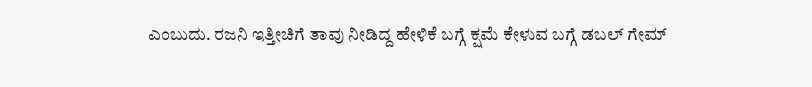ಎಂಬುದು. ರಜನಿ ಇತ್ತೀಚಿಗೆ ತಾವು ನೀಡಿದ್ದ ಹೇಳಿಕೆ ಬಗ್ಗೆ ಕ್ಷಮೆ ಕೇಳುವ ಬಗ್ಗೆ ಡಬಲ್ ಗೇಮ್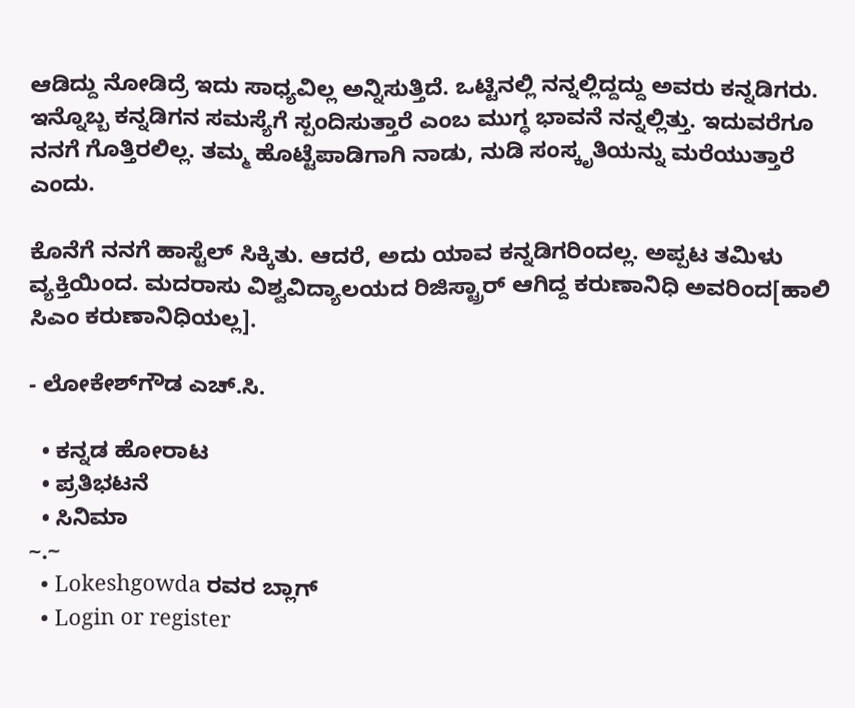ಆಡಿದ್ದು ನೋಡಿದ್ರೆ ಇದು ಸಾಧ್ಯವಿಲ್ಲ ಅನ್ನಿಸುತ್ತಿದೆ. ಒಟ್ಟಿನಲ್ಲಿ ನನ್ನಲ್ಲಿದ್ದದ್ದು ಅವರು ಕನ್ನಡಿಗರು. ಇನ್ನೊಬ್ಬ ಕನ್ನಡಿಗನ ಸಮಸ್ಯೆಗೆ ಸ್ಪಂದಿಸುತ್ತಾರೆ ಎಂಬ ಮುಗ್ಧ ಭಾವನೆ ನನ್ನಲ್ಲಿತ್ತು. ಇದುವರೆಗೂ ನನಗೆ ಗೊತ್ತಿರಲಿಲ್ಲ. ತಮ್ಮ ಹೊಟ್ಟೆಪಾಡಿಗಾಗಿ ನಾಡು, ನುಡಿ ಸಂಸ್ಕೃತಿಯನ್ನು ಮರೆಯುತ್ತಾರೆ ಎಂದು.

ಕೊನೆಗೆ ನನಗೆ ಹಾಸ್ಟೆಲ್ ಸಿಕ್ಕಿತು. ಆದರೆ, ಅದು ಯಾವ ಕನ್ನಡಿಗರಿಂದಲ್ಲ. ಅಪ್ಪಟ ತಮಿಳು ವ್ಯಕ್ತಿಯಿಂದ. ಮದರಾಸು ವಿಶ್ವವಿದ್ಯಾಲಯದ ರಿಜಿಸ್ಟ್ರಾರ್ ಆಗಿದ್ದ ಕರುಣಾನಿಧಿ ಅವರಿಂದ[ಹಾಲಿ ಸಿಎಂ ಕರುಣಾನಿಧಿಯಲ್ಲ].

- ಲೋಕೇಶ್‌ಗೌಡ ಎಚ್‌.ಸಿ.

  • ಕನ್ನಡ ಹೋರಾಟ
  • ಪ್ರತಿಭಟನೆ
  • ಸಿನಿಮಾ
~.~
  • Lokeshgowda ರವರ ಬ್ಲಾಗ್
  • Login or register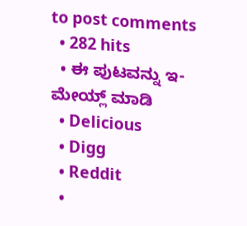to post comments
  • 282 hits
  • ಈ ಪುಟವನ್ನು ಇ-ಮೇಯ್ಲ್ ಮಾಡಿ
  • Delicious
  • Digg
  • Reddit
  •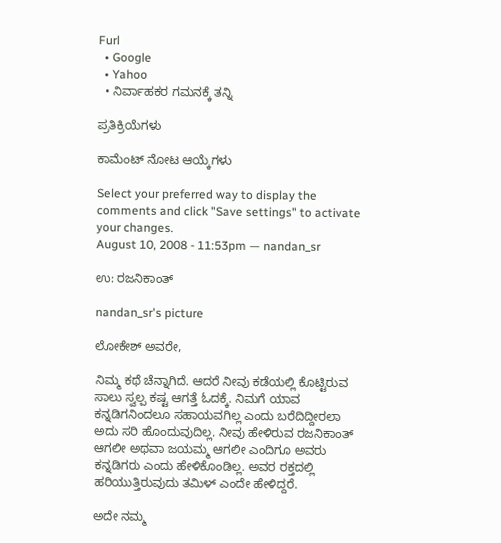Furl
  • Google
  • Yahoo
  • ನಿರ್ವಾಹಕರ ಗಮನಕ್ಕೆ ತನ್ನಿ

ಪ್ರತಿಕ್ರಿಯೆಗಳು

ಕಾಮೆಂಟ್ ನೋಟ ಆಯ್ಕೆಗಳು

Select your preferred way to display the comments and click "Save settings" to activate your changes.
August 10, 2008 - 11:53pm — nandan_sr

ಉ: ರಜನಿಕಾಂತ್‌

nandan_sr's picture

ಲೋಕೇಶ್ ಅವರೇ,

ನಿಮ್ಮ ಕಥೆ ಚೆನ್ನಾಗಿದೆ. ಆದರೆ ನೀವು ಕಡೆಯಲ್ಲಿ ಕೊಟ್ಟಿರುವ ಸಾಲು ಸ್ವಲ್ಪ ಕಷ್ಟ ಆಗತ್ತೆ ಓದಕ್ಕೆ. ನಿಮಗೆ ಯಾವ ಕನ್ನಡಿಗನಿಂದಲೂ ಸಹಾಯವಗಿಲ್ಲ ಎಂದು ಬರೆದಿದ್ದೀರಲಾ ಅದು ಸರಿ ಹೊಂದುವುದಿಲ್ಲ. ನೀವು ಹೇಳಿರುವ ರಜನಿಕಾಂತ್ ಆಗಲೀ ಅಥವಾ ಜಯಮ್ಮ ಆಗಲೀ ಎಂದಿಗೂ ಅವರು ಕನ್ನಡಿಗರು ಎಂದು ಹೇಳಿಕೊಂಡಿಲ್ಲ. ಅವರ ರಕ್ತದಲ್ಲಿ ಹರಿಯುತ್ತಿರುವುದು ತಮಿಳ್ ಎಂದೇ ಹೇಳಿದ್ದರೆ.

ಅದೇ ನಮ್ಮ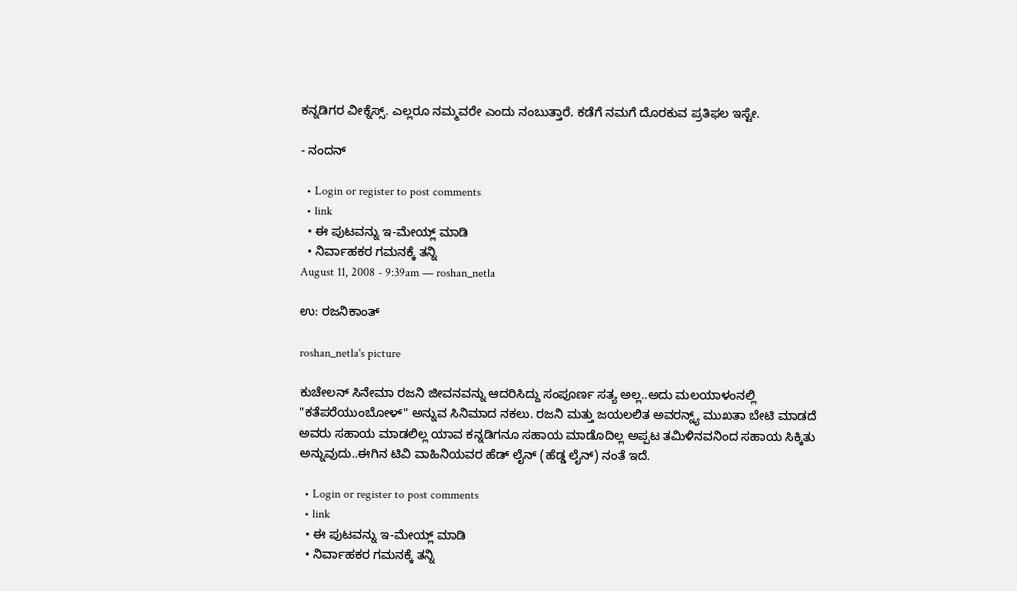ಕನ್ನಡಿಗರ ವೀಕ್ನೆಸ್ಸ್. ಎಲ್ಲರೂ ನಮ್ಮವರೇ ಎಂದು ನಂಬುತ್ತಾರೆ. ಕಡೆಗೆ ನಮಗೆ ದೊರಕುವ ಪ್ರತಿಫಲ ಇಸ್ಟೇ.

- ನಂದನ್

  • Login or register to post comments
  • link
  • ಈ ಪುಟವನ್ನು ಇ-ಮೇಯ್ಲ್ ಮಾಡಿ
  • ನಿರ್ವಾಹಕರ ಗಮನಕ್ಕೆ ತನ್ನಿ
August 11, 2008 - 9:39am — roshan_netla

ಉ: ರಜನಿಕಾಂತ್‌

roshan_netla's picture

ಕುಚೇಲನ್ ಸಿನೇಮಾ ರಜನಿ ಜೀವನವನ್ನು ಆದರಿಸಿದ್ದು ಸಂಪೂರ್ಣ ಸತ್ಯ ಅಲ್ಲ..ಅದು ಮಲಯಾಳಂನಲ್ಲಿ "ಕತೆಪರೆಯುಂಬೋಳ್" ಅನ್ನುವ ಸಿನಿಮಾದ ನಕಲು. ರಜನಿ ಮತ್ತು ಜಯಲಲಿತ ಅವರನ್ನ್ಯ್ ಮುಖತಾ ಬೇಟಿ ಮಾಡದೆ ಅವರು ಸಹಾಯ ಮಾಡಲಿಲ್ಲ ಯಾವ ಕನ್ನಡಿಗನೂ ಸಹಾಯ ಮಾಡೊದಿಲ್ಲ ಅಪ್ಪಟ ತಮಿಳಿನವನಿಂದ ಸಹಾಯ ಸಿಕ್ಕಿತು ಅನ್ನುವುದು..ಈಗಿನ ಟಿವಿ ವಾಹಿನಿಯವರ ಹೆಡ್ ಲೈನ್ (ಹೆಡ್ಡ ಲೈನ್) ನಂತೆ ಇದೆ.

  • Login or register to post comments
  • link
  • ಈ ಪುಟವನ್ನು ಇ-ಮೇಯ್ಲ್ ಮಾಡಿ
  • ನಿರ್ವಾಹಕರ ಗಮನಕ್ಕೆ ತನ್ನಿ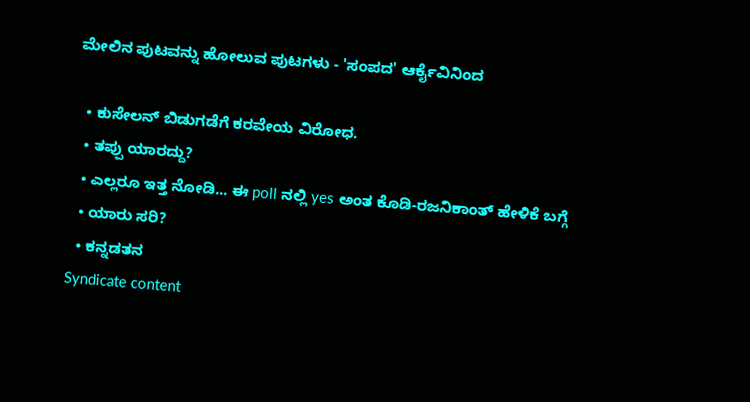ಮೇಲಿನ ಪುಟವನ್ನು ಹೋಲುವ ಪುಟಗಳು - 'ಸಂಪದ' ಆರ್ಕೈವಿನಿಂದ

  • ಕುಸೇಲನ್ ಬಿಡುಗಡೆಗೆ ಕರವೇಯ ವಿರೋಧ.
  • ತಪ್ಪು ಯಾರದ್ದು?
  • ಎಲ್ಲರೂ ಇತ್ತ ನೋಡಿ... ಈ poll ನಲ್ಲಿ yes ಅಂತ ಕೊಡಿ-ರಜನಿಕಾಂತ್ ಹೇಳಿಕೆ ಬಗ್ಗೆ
  • ಯಾರು ಸರಿ?
  • ಕನ್ನಡತನ
Syndicate content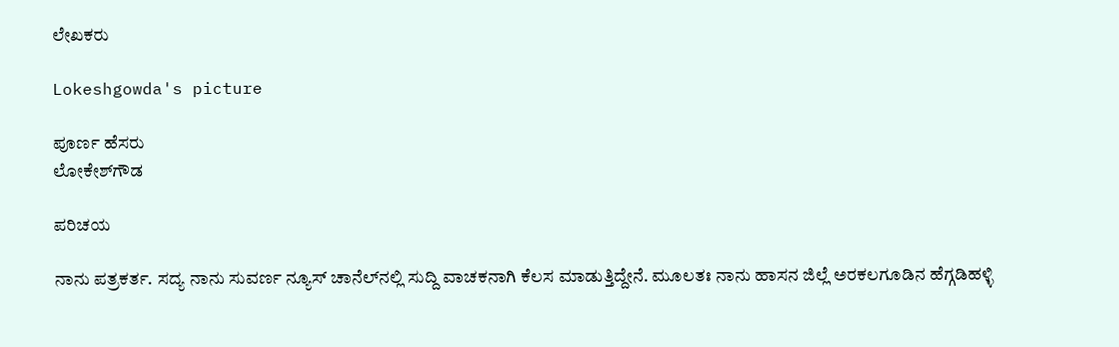ಲೇಖಕರು

Lokeshgowda's picture

ಪೂರ್ಣ ಹೆಸರು
ಲೋಕೇಶ್‌ಗೌಡ

ಪರಿಚಯ

ನಾನು ಪತ್ರಕರ್ತ. ಸದ್ಯ ನಾನು ಸುವರ್ಣ ನ್ಯೂಸ್‌ ಚಾನೆಲ್‌ನಲ್ಲಿ ಸುದ್ದಿ ವಾಚಕನಾಗಿ ಕೆಲಸ ಮಾಡುತ್ತಿದ್ದೇನೆ. ಮೂಲತಃ ನಾನು ಹಾಸನ ಜಿಲ್ಲೆ ಅರಕಲಗೂಡಿನ ಹೆಗ್ಗಡಿಹಳ್ಳಿ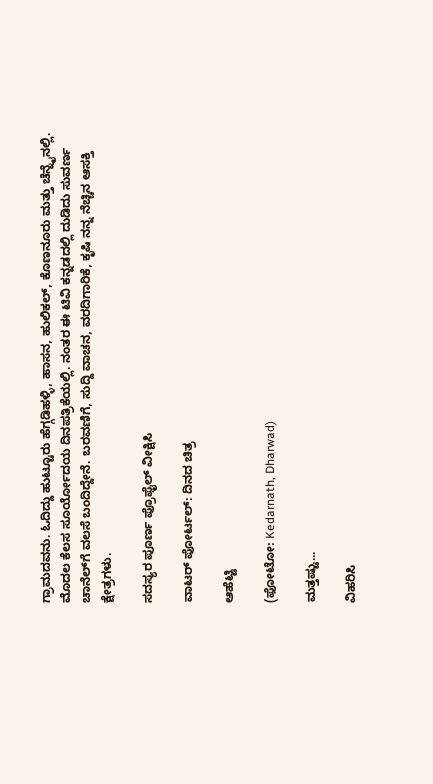ಗ್ರಾಮದವನು. ಓದಿದ್ದು ಹುಟ್ಟೂರು ಹೆಗ್ಗಡಿಹಳ್ಳಿ, ಹಾಸನ, ಹುಲಿಕಲ್, ಕೊಣನೂರು ಮತ್ತು ಚೆನ್ನೈನಲ್ಲಿ. ಮೊದಲ ಕೆಲಸ ಸೂರ್ಯೋದಯ ದಿನಪತ್ರಿಕೆಯಲ್ಲಿ. ನಂತರ ಈ ಟಿವಿ ಕನ್ನಡದಲ್ಲಿ ದುಡಿದು ಸುವರ್ಣ ಚಾನೆಲ್‌ಗೆ ವಲಸೆ ಬಂದಿದ್ದೇನೆ. ಬರವಣಿಗೆ, ಸುದ್ದಿ ವಾಚನ, ವರದಿಗಾರಿಕೆ, ಕೃಷಿ ನನ್ನ ನೆಚ್ಚಿನ ಆಸಕ್ತಿ ಕ್ಷೇತ್ರಗಳು.

ಸದಸ್ಯರ ಪೂರ್ಣ ಪ್ರೊಫೈಲ್ ವೀಕ್ಷಿಸಿ

ವಾಟರ್ ಪೋರ್ಟಲ್: ದಿನದ ಚಿತ್ರ

ಆಹೆಟ್ಟಿ

(ಫೋಟೋ: Kedarnath, Dharwad)

ಮತ್ತಷ್ಟು...

ವಿಹರಿಸಿ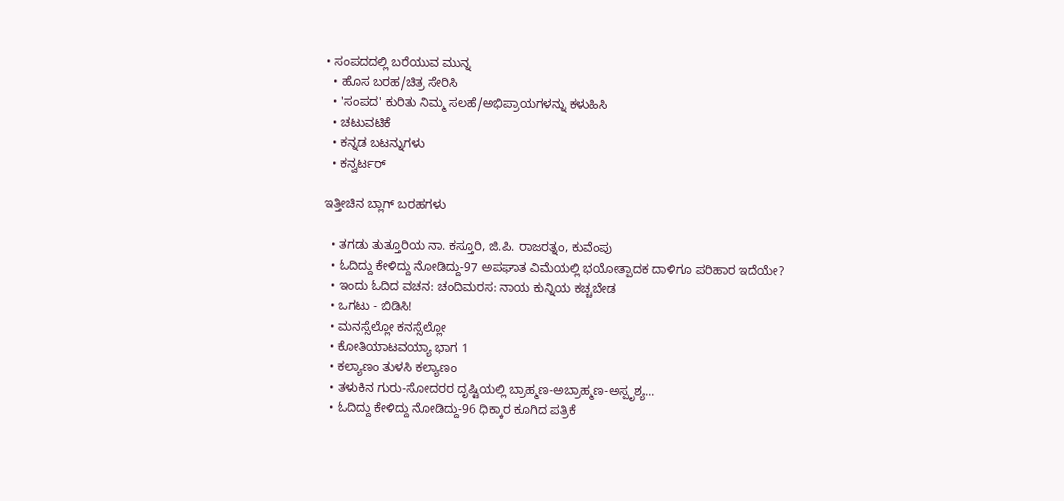• ಸಂಪದದಲ್ಲಿ ಬರೆಯುವ ಮುನ್ನ
  • ಹೊಸ ಬರಹ/ಚಿತ್ರ ಸೇರಿಸಿ
  • 'ಸಂಪದ' ಕುರಿತು ನಿಮ್ಮ ಸಲಹೆ/ಅಭಿಪ್ರಾಯಗಳನ್ನು ಕಳುಹಿಸಿ
  • ಚಟುವಟಿಕೆ
  • ಕನ್ನಡ ಬಟನ್ನುಗಳು
  • ಕನ್ವರ್ಟರ್

ಇತ್ತೀಚಿನ ಬ್ಲಾಗ್ ಬರಹಗಳು

  • ತಗಡು ತುತ್ತೂರಿಯ ನಾ. ಕಸ್ತೂರಿ, ಜಿ.ಪಿ. ರಾಜರತ್ನಂ, ಕುವೆಂಪು
  • ಓದಿದ್ದು ಕೇಳಿದ್ದು ನೋಡಿದ್ದು-97 ಅಪಘಾತ ವಿಮೆಯಲ್ಲಿ ಭಯೋತ್ಪಾದಕ ದಾಳಿಗೂ ಪರಿಹಾರ ಇದೆಯೇ?
  • ಇಂದು ಓದಿದ ವಚನ: ಚಂದಿಮರಸ: ನಾಯ ಕುನ್ನಿಯ ಕಚ್ಚಬೇಡ
  • ಒಗಟು - ಬಿಡಿಸಿ!
  • ಮನಸ್ಸೆಲ್ಲೋ ಕನಸ್ಸೆಲ್ಲೋ
  • ಕೋತಿಯಾಟವಯ್ಯಾ ಭಾಗ 1
  • ಕಲ್ಯಾಣಂ ತುಳಸಿ ಕಲ್ಯಾಣಂ
  • ತಳುಕಿನ ಗುರು-ಸೋದರರ ದೃಷ್ಟಿಯಲ್ಲಿ ಬ್ರಾಹ್ಮಣ-ಅಬ್ರಾಹ್ಮಣ-ಅಸ್ಪೃಶ್ಯ...
  • ಓದಿದ್ದು ಕೇಳಿದ್ದು ನೋಡಿದ್ದು-96 ಧಿಕ್ಕಾರ ಕೂಗಿದ ಪತ್ರಿಕೆ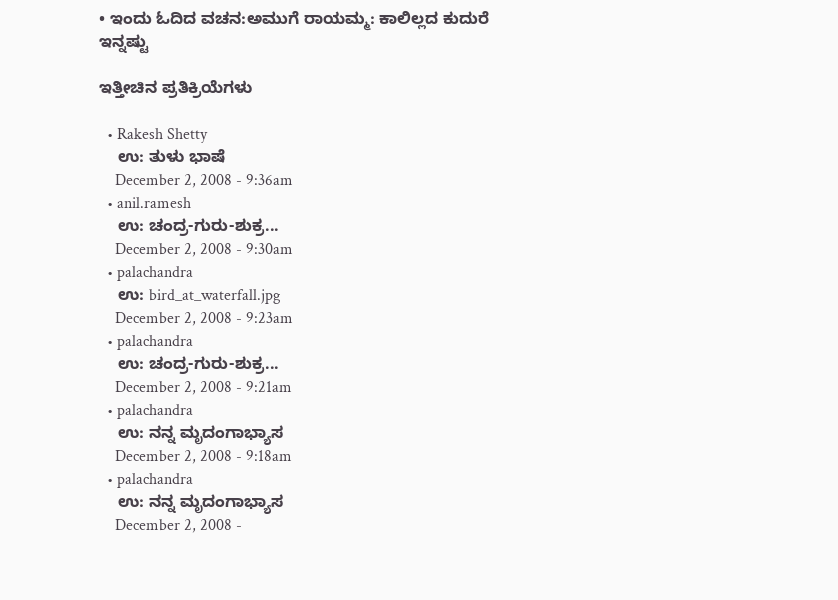• ಇಂದು ಓದಿದ ವಚನ:ಅಮುಗೆ ರಾಯಮ್ಮ: ಕಾಲಿಲ್ಲದ ಕುದುರೆ
ಇನ್ನಷ್ಟು

ಇತ್ತೀಚಿನ ಪ್ರತಿಕ್ರಿಯೆಗಳು

  • Rakesh Shetty
    ಉ: ತುಳು ಭಾಷೆ
    December 2, 2008 - 9:36am
  • anil.ramesh
    ಉ: ಚಂದ್ರ-ಗುರು-ಶುಕ್ರ...
    December 2, 2008 - 9:30am
  • palachandra
    ಉ: bird_at_waterfall.jpg
    December 2, 2008 - 9:23am
  • palachandra
    ಉ: ಚಂದ್ರ-ಗುರು-ಶುಕ್ರ...
    December 2, 2008 - 9:21am
  • palachandra
    ಉ: ನನ್ನ ಮೃದಂಗಾಭ್ಯಾಸ
    December 2, 2008 - 9:18am
  • palachandra
    ಉ: ನನ್ನ ಮೃದಂಗಾಭ್ಯಾಸ
    December 2, 2008 -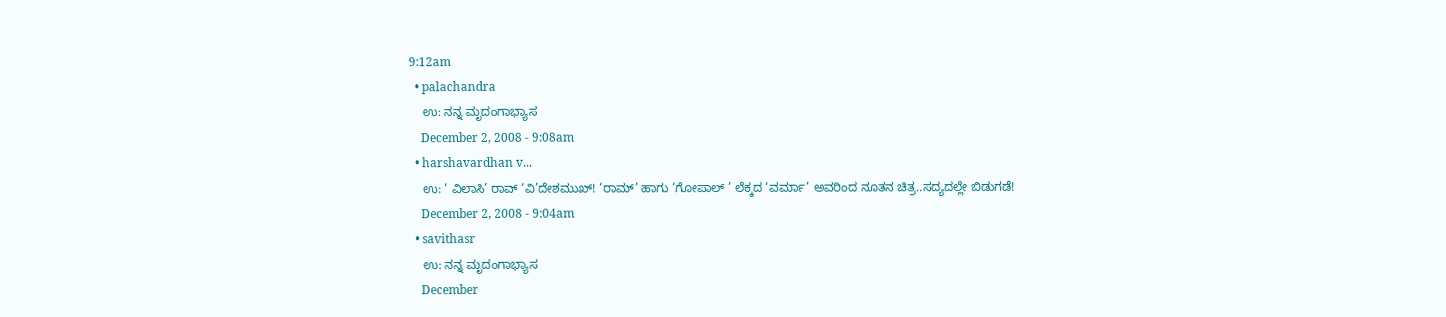9:12am
  • palachandra
    ಉ: ನನ್ನ ಮೃದಂಗಾಭ್ಯಾಸ
    December 2, 2008 - 9:08am
  • harshavardhan v...
    ಉ: ‘ ವಿಲಾಸಿ’ ರಾವ್ ‘ವಿ’ದೇಶಮುಖ್! ‘ರಾಮ್’ ಹಾಗು ‘ಗೋಪಾಲ್ ’ ಲೆಕ್ಕದ ‘ವರ್ಮಾ’ ಅವರಿಂದ ನೂತನ ಚಿತ್ರ..ಸದ್ಯದಲ್ಲೇ ಬಿಡುಗಡೆ!
    December 2, 2008 - 9:04am
  • savithasr
    ಉ: ನನ್ನ ಮೃದಂಗಾಭ್ಯಾಸ
    December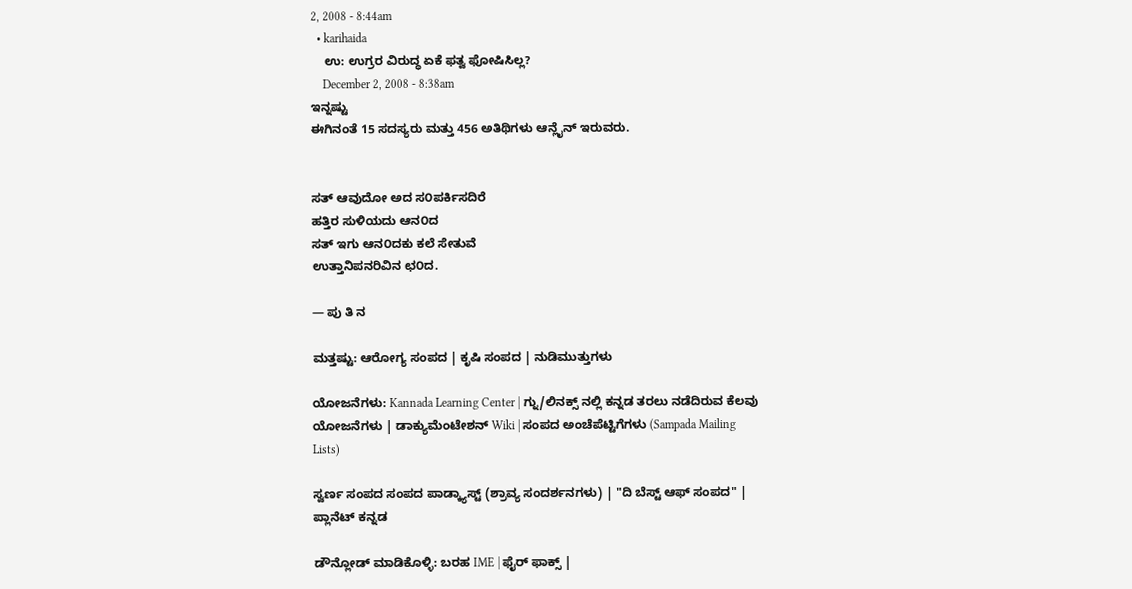2, 2008 - 8:44am
  • karihaida
    ಉ: ಉಗ್ರರ ವಿರುದ್ಧ ಏಕೆ ಫತ್ವ ಫೋಷಿಸಿಲ್ಲ?
    December 2, 2008 - 8:38am
ಇನ್ನಷ್ಟು
ಈಗಿನಂತೆ 15 ಸದಸ್ಯರು ಮತ್ತು 456 ಅತಿಥಿಗಳು ಆನ್ಲೈನ್ ಇರುವರು.


ಸತ್ ಆವುದೋ ಅದ ಸ೦ಪರ್ಕಿಸದಿರೆ
ಹತ್ತಿರ ಸುಳಿಯದು ಆನ೦ದ
ಸತ್ ಇಗು ಆನ೦ದಕು ಕಲೆ ಸೇತುವೆ
ಉತ್ತಾನಿಪನರಿವಿನ ಛ೦ದ.

— ಪು ತಿ ನ

ಮತ್ತಷ್ಟು: ಆರೋಗ್ಯ ಸಂಪದ | ಕೃಷಿ ಸಂಪದ | ನುಡಿಮುತ್ತುಗಳು

ಯೋಜನೆಗಳು: Kannada Learning Center | ಗ್ನು/ಲಿನಕ್ಸ್ ನಲ್ಲಿ ಕನ್ನಡ ತರಲು ನಡೆದಿರುವ ಕೆಲವು ಯೋಜನೆಗಳು | ಡಾಕ್ಯುಮೆಂಟೇಶನ್ Wiki | ಸಂಪದ ಅಂಚೆಪೆಟ್ಟಿಗೆಗಳು (Sampada Mailing Lists)

ಸ್ವರ್ಣ ಸಂಪದ ಸಂಪದ ಪಾಡ್ಕ್ಯಾಸ್ಟ್ (ಶ್ರಾವ್ಯ ಸಂದರ್ಶನಗಳು) | "ದಿ ಬೆಸ್ಟ್ ಆಫ್ ಸಂಪದ" | ಪ್ಲಾನೆಟ್ ಕನ್ನಡ

ಡೌನ್ಲೋಡ್ ಮಾಡಿಕೊಳ್ಳಿ: ಬರಹ IME | ಫೈರ್ ಫಾಕ್ಸ್ |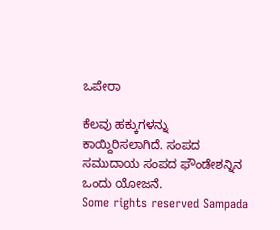ಒಪೇರಾ

ಕೆಲವು ಹಕ್ಕುಗಳನ್ನು ಕಾಯ್ದಿರಿಸಲಾಗಿದೆ. ಸಂಪದ ಸಮುದಾಯ ಸಂಪದ ಫೌಂಡೇಶನ್ನಿನ ಒಂದು ಯೋಜನೆ.
Some rights reserved Sampada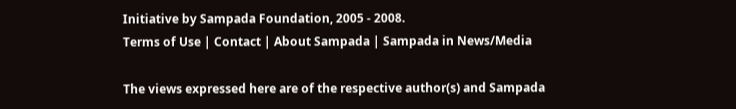Initiative by Sampada Foundation, 2005 - 2008.
Terms of Use | Contact | About Sampada | Sampada in News/Media

The views expressed here are of the respective author(s) and Sampada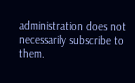administration does not necessarily subscribe to them.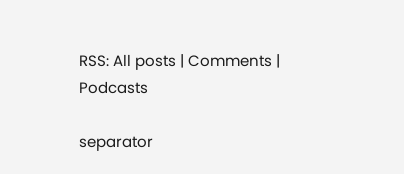RSS: All posts | Comments | Podcasts

separator